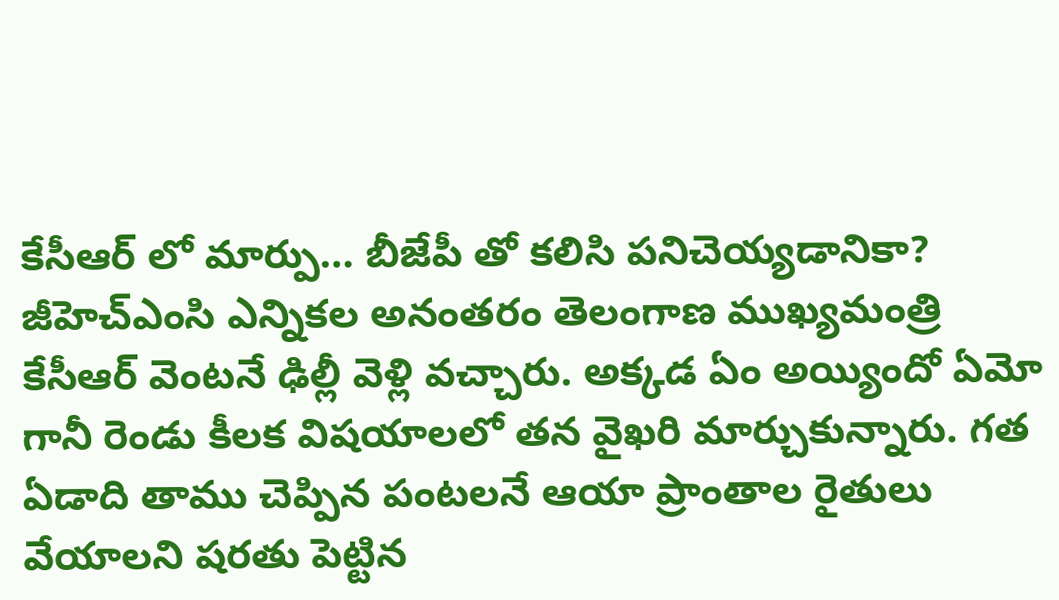కేసీఆర్ లో మార్పు… బీజేపీ తో కలిసి పనిచెయ్యడానికా?
జీహెచ్ఎంసి ఎన్నికల అనంతరం తెలంగాణ ముఖ్యమంత్రి కేసీఆర్ వెంటనే ఢిల్లీ వెళ్లి వచ్చారు. అక్కడ ఏం అయ్యిందో ఏమో గానీ రెండు కీలక విషయాలలో తన వైఖరి మార్చుకున్నారు. గత ఏడాది తాము చెప్పిన పంటలనే ఆయా ప్రాంతాల రైతులు వేయాలని షరతు పెట్టిన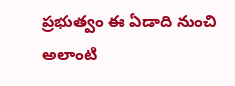ప్రభుత్వం ఈ ఏడాది నుంచి అలాంటి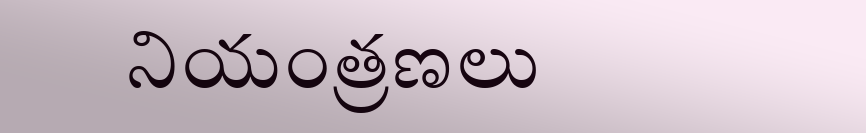నియంత్రణలు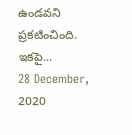ఉండవని ప్రకటించింది.
ఇకపై...
28 December, 2020